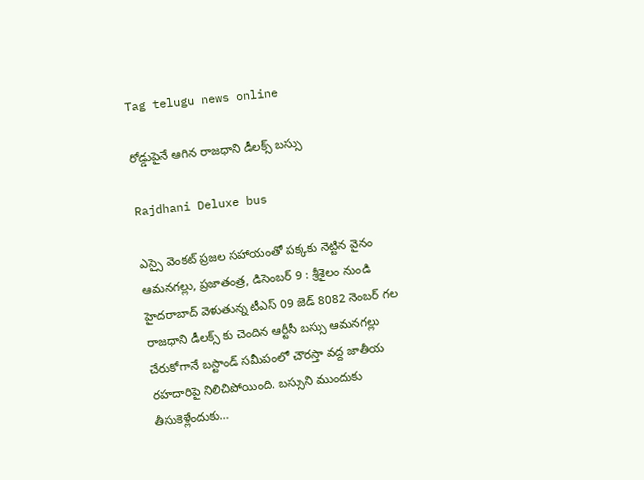Tag telugu news online

రోడ్డుపైనే ఆగిన రాజధాని డీలక్స్ బస్సు

Rajdhani Deluxe bus

ఎస్సై వెంకట్ ప్రజల సహాయంతో పక్కకు నెట్టిన వైనం ఆమనగల్లు, ప్రజాతంత్ర, డిసెంబర్ 9 : శ్రీశైలం నుండి హైదరాబాద్ వెళుతున్న టీఎస్ 09 జెడ్ 8082 నెంబర్ గల రాజధాని డీలక్స్ కు చెందిన ఆర్టీసీ బస్సు ఆమనగల్లు చేరుకోగానే బస్టాండ్ సమీపంలో చౌరస్తా వద్ద జాతీయ రహదారిపై నిలిచిపోయింది. బస్సుని ముందుకు తీసుకెళ్లేందుకు…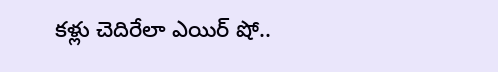కళ్లు చెదిరేలా ఎయిర్‌ ‌షో..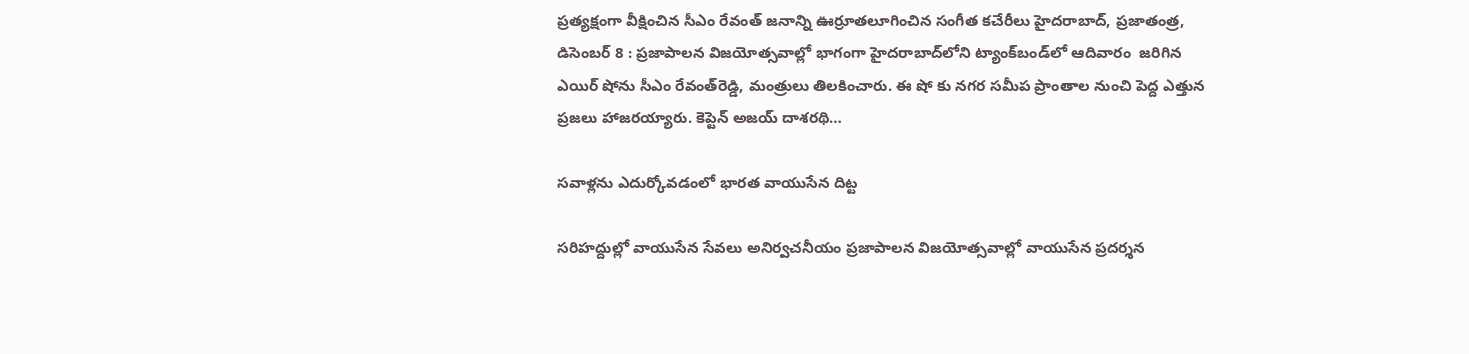ప్రత్యక్షంగా వీక్షించిన సీఎం రేవంత్‌ జనాన్ని ఊర్రూతలూగించిన సంగీత కచేరీలు హైదరాబాద్‌, ప్రజాతంత్ర, డిసెంబర్‌ 8 : ప్రజాపాలన విజయోత్సవాల్లో భాగంగా హైదరాబాద్‌లోని ట్యాంక్‌బండ్‌లో ఆదివారం  జరిగిన ఎయిర్‌ ‌షోను సీఎం రేవంత్‌రెడ్డి, మంత్రులు తిలకించారు. ఈ షో కు నగర సమీప ప్రాంతాల నుంచి పెద్ద ఎత్తున ప్రజలు హాజరయ్యారు. కెప్టెన్‌ అజయ్‌ ‌దాశరథి…

సవాళ్లను ఎదుర్కోవడంలో భారత వాయుసేన దిట్ట

సరిహద్దుల్లో వాయుసేన సేవలు అనిర్వచనీయం ప్రజాపాలన విజయోత్సవాల్లో వాయుసేన ప్రదర్శన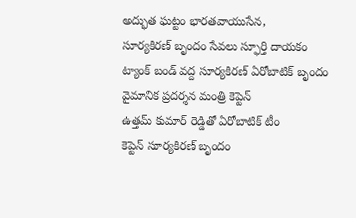అద్భుత ఘట్టం భారతవాయుసేన, సూర్యకిరణ్‌ ‌బృందం సేవలు స్ఫూర్తి దాయకం ట్యాంక్‌ ‌బండ్‌ ‌వద్ద సూర్యకిరణ్‌ ఏరోబాటిక్‌ ‌బృందం వైమానిక ప్రదర్శన మంత్రి కెప్టెన్‌ ఉత్తమ్‌ ‌కుమార్‌ ‌రెడ్డితో ఏరోబాటిక్‌ ‌టీం కెప్టెన్‌ ‌సూర్యకిరణ్‌ ‌బృందం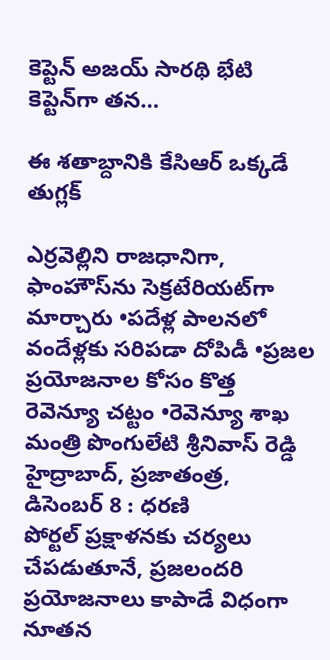కెప్టెన్‌ అజయ్‌ ‌సారథి భేటి కెప్టెన్‌గా తన…

ఈ ‌శతాబ్దానికి కేసిఆర్‌ ఒక్కడే తుగ్లక్‌

ఎ‌ర్రవెల్లిని రాజధానిగా,  ఫాంహౌస్‌ను సెక్రటేరియట్‌గా మార్చారు •పదేళ్ల పాలనలో వందేళ్లకు సరిపడా దోపిడీ •ప్రజల ప్రయోజనాల కోసం కొత్త రెవెన్యూ చట్టం •రెవెన్యూ శాఖ మంత్రి పొంగులేటి శ్రీనివాస్‌ ‌రెడ్డి హైద్రాబాద్‌, ప్రజాతంత్ర, డిసెంబర్‌ 8 : ధరణి పోర్టల్‌ ‌ప్రక్షాళనకు చర్యలు చేపడుతూనే, ప్రజలందరి ప్రయోజనాలు కాపాడే విధంగా నూతన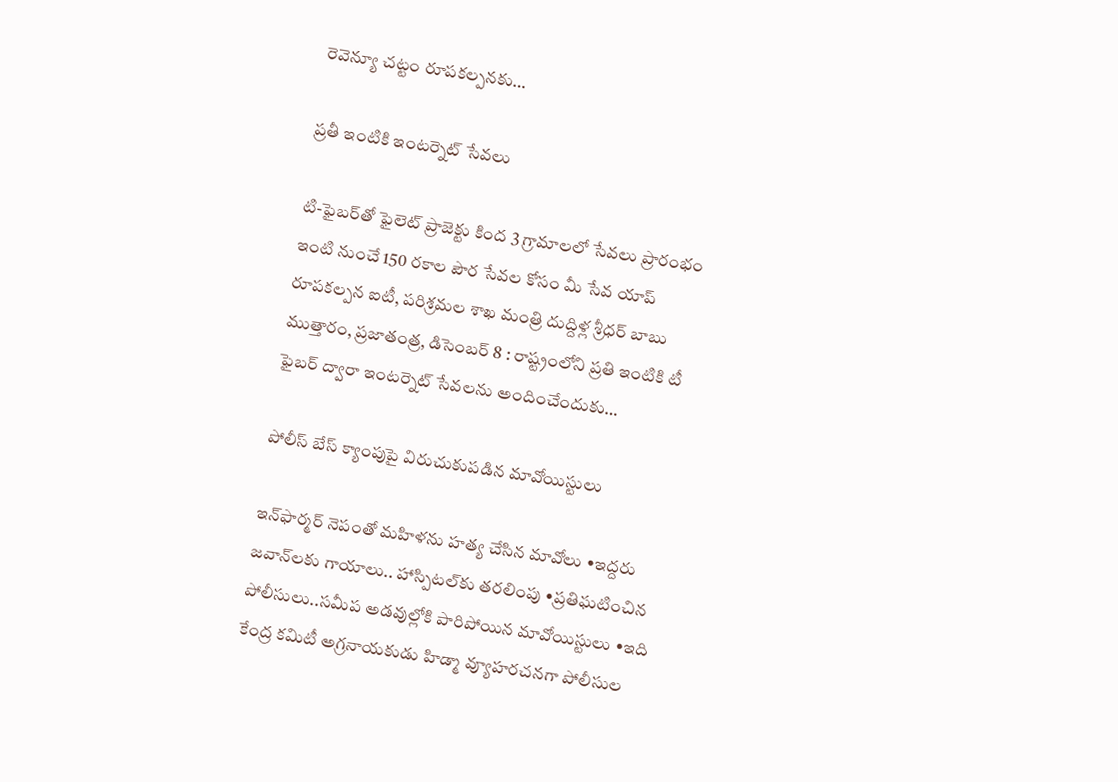రెవెన్యూ చట్టం రూపకల్పనకు…

ప్రతీ ఇంటికి ఇంటర్నెట్‌ సేవలు

టి-ఫైబర్‌తో ఫైలెట్‌ ప్రాజెక్టు కింద 3 గ్రామాలలో సేవలు ప్రారంభం ఇంటి నుంచే 150 రకాల పౌర సేవల కోసం మీ సేవ యాప్‌ రూపకల్పన ఐటీ, పరిశ్రమల శాఖ మంత్రి దుద్దిళ్ల శ్రీధర్‌ బాబు  ముత్తారం, ప్రజాతంత్ర, డిసెంబర్‌ 8 : రాష్ట్రంలోని ప్రతి ఇంటికి టీ ఫైబర్‌ ద్వారా ఇంటర్నెట్‌ సేవలను అందించేందుకు…

పోలీస్‌ ‌బేస్‌ ‌క్యాంపుపై విరుచుకుపడిన మావోయిస్టులు

ఇన్‌ఫార్మర్‌ ‌నెపంతో మహిళను హత్య చేసిన మావోలు •ఇద్దరు జవాన్‌లకు గాయాలు.. హాస్పిటల్‌కు తరలింపు •ప్రతిఘటించిన పోలీసులు..సమీప అడవుల్లోకి పారిపోయిన మావోయిస్టులు •ఇది కేంద్ర కమిటీ అగ్రనాయకుడు హిడ్మా వ్యూహరచనగా పోలీసుల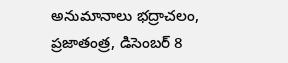అనుమానాలు భద్రాచలం, ప్రజాతంత్ర, డిసెంబర్‌ 8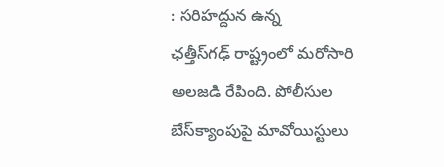: సరిహద్దున ఉన్న ఛత్తీస్‌గఢ్‌ ‌రాష్ట్రంలో మరోసారి అలజడి రేపింది. పోలీసుల బేస్‌క్యాంపుపై మావోయిస్టులు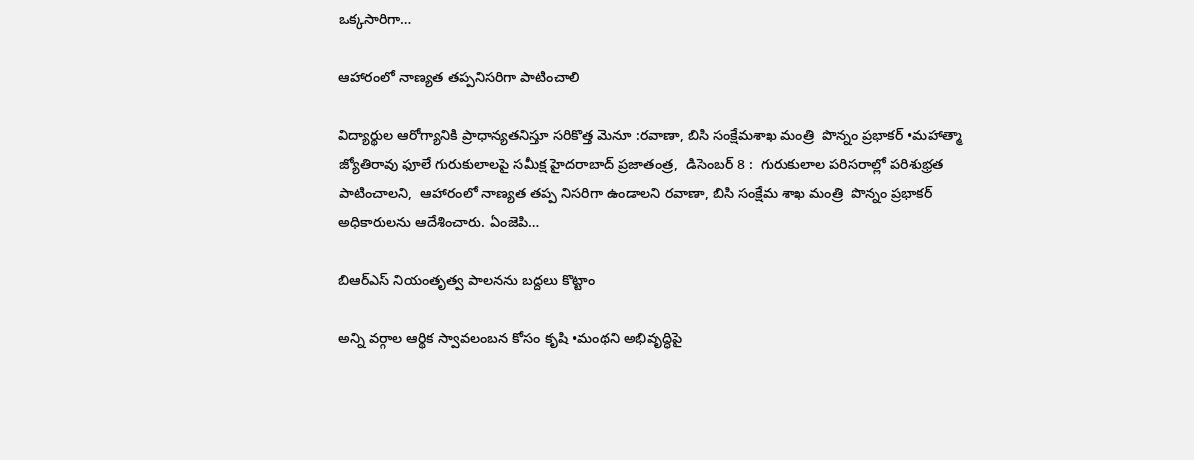ఒక్కసారిగా…

ఆహారంలో నాణ్యత తప్పనిసరిగా పాటించాలి

విద్యార్థుల ఆరోగ్యానికి ప్రాధాన్యతనిస్తూ సరికొత్త మెనూ :రవాణా, బిసి సంక్షేమశాఖ మంత్రి  పొన్నం ప్రభాకర్‌ •మహాత్మా జ్యోతిరావు ఫూలే గురుకులాలపై సమీక్ష హైదరాబాద్‌ ‌ప్రజాతంత్ర,  డిసెంబర్‌ 8 :  గురుకులాల పరిసరాల్లో పరిశుభ్రత పాటించాలని,  ఆహారంలో నాణ్యత తప్ప నిసరిగా ఉండాలని రవాణా, బిసి సంక్షేమ శాఖ మంత్రి  పొన్నం ప్రభాకర్‌ అధికారులను ఆదేశించారు. ఏంజెపి…

బిఆర్‌ఎస్‌ ‌నియంతృత్వ పాలనను బద్దలు కొట్టాం

అన్ని వర్గాల ఆర్థిక స్వావలంబన కోసం కృషి •మంథని అభివృద్ధిపై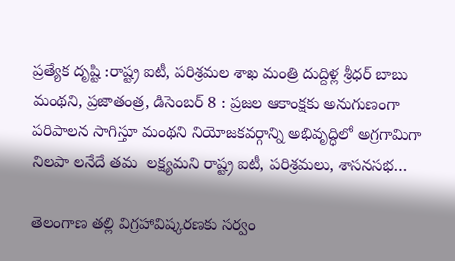ప్రత్యేక దృష్టి :రాష్ట్ర ఐటీ, పరిశ్రమల శాఖ మంత్రి దుద్దిళ్ల శ్రీధర్‌ ‌బాబు మంథని, ప్రజాతంత్ర, డిసెంబర్‌ 8 : ప్రజల ఆకాంక్షకు అనుగుణంగా పరిపాలన సాగిస్తూ మంథని నియోజకవర్గాన్ని అభివృద్ధిలో అగ్రగామిగా నిలపా లనేదే తమ  లక్ష్యమని రాష్ట్ర ఐటీ, పరిశ్రమలు, శాసనసభ…

తెలంగాణ తల్లి విగ్రహావిష్కరణకు స‌ర్వం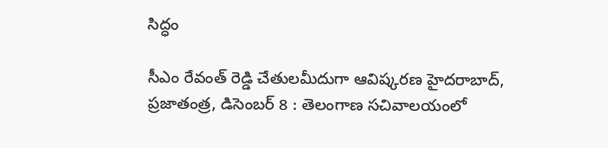సిద్ధం

సీఎం రేవంత్ రెడ్డి చేతులమీదుగా ఆవిష్కరణ హైదరాబాద్, ప్రజాతంత్ర, డిసెంబర్ 8 : తెలంగాణ సచివాలయంలో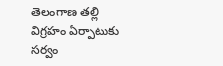తెలంగాణ తల్లి విగ్రహం ఏర్పాటుకు సర్వం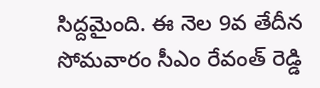సిద్దమైంది. ఈ నెల 9వ తేదీన సోమ‌వారం సీఎం రేవంత్ రెడ్డి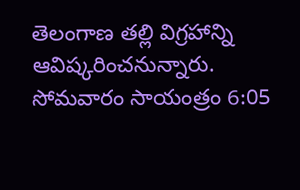తెలంగాణ తల్లి విగ్రహాన్ని ఆవిష్కరించనున్నారు. సోమ‌వారం సాయంత్రం 6:05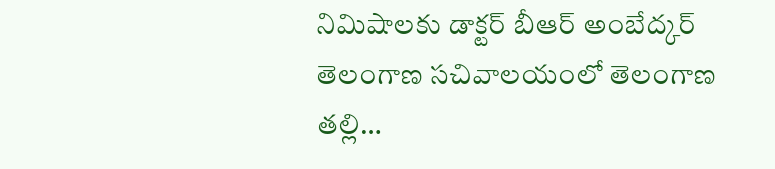నిమిషాలకు డాక్టర్ బీఆర్ అంబేద్కర్ తెలంగాణ సచివాలయంలో తెలంగాణ తల్లి…